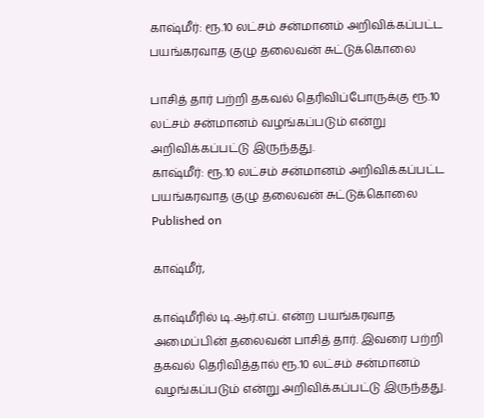காஷ்மீர்: ரூ.10 லட்சம் சன்மானம் அறிவிக்கப்பட்ட பயங்கரவாத குழு தலைவன் சுட்டுக்கொலை

பாசித் தார் பற்றி தகவல் தெரிவிப்போருக்கு ரூ.10 லட்சம் சன்மானம் வழங்கப்படும் என்று அறிவிக்கப்பட்டு இருந்தது.
காஷ்மீர்: ரூ.10 லட்சம் சன்மானம் அறிவிக்கப்பட்ட பயங்கரவாத குழு தலைவன் சுட்டுக்கொலை
Published on

காஷ்மீர்,

காஷ்மீரில் டி.ஆர்.எப். என்ற பயங்கரவாத அமைப்பின் தலைவன் பாசித் தார். இவரை பற்றி தகவல் தெரிவித்தால் ரூ.10 லட்சம் சன்மானம் வழங்கப்படும் என்று அறிவிக்கப்பட்டு இருந்தது.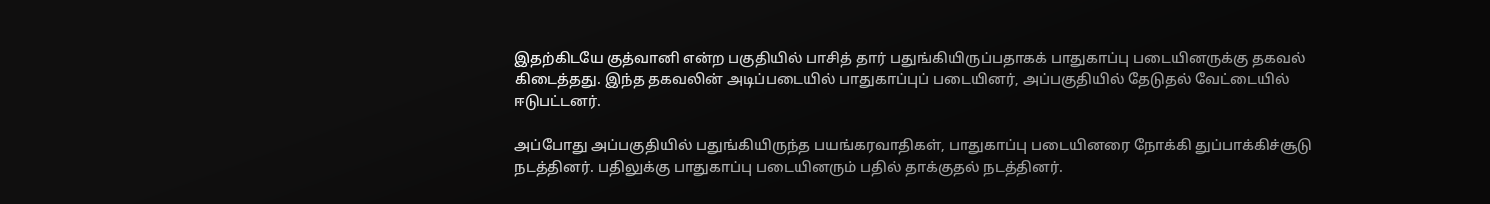இதற்கிடயே குத்வானி என்ற பகுதியில் பாசித் தார் பதுங்கியிருப்பதாகக் பாதுகாப்பு படையினருக்கு தகவல் கிடைத்தது. இந்த தகவலின் அடிப்படையில் பாதுகாப்புப் படையினர், அப்பகுதியில் தேடுதல் வேட்டையில் ஈடுபட்டனர்.

அப்போது அப்பகுதியில் பதுங்கியிருந்த பயங்கரவாதிகள், பாதுகாப்பு படையினரை நோக்கி துப்பாக்கிச்சூடு நடத்தினர். பதிலுக்கு பாதுகாப்பு படையினரும் பதில் தாக்குதல் நடத்தினர்.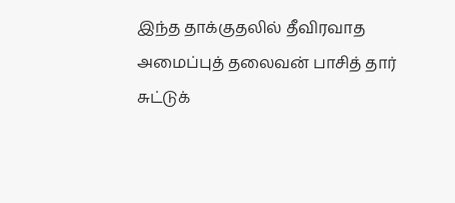இந்த தாக்குதலில் தீவிரவாத அமைப்புத் தலைவன் பாசித் தார் சுட்டுக்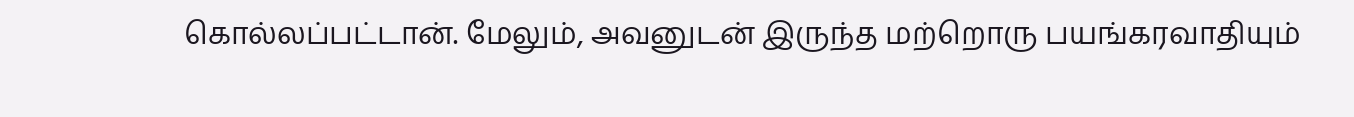கொல்லப்பட்டான். மேலும், அவனுடன் இருந்த மற்றொரு பயங்கரவாதியும்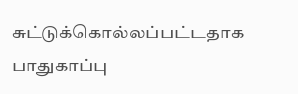சுட்டுக்கொல்லப்பட்டதாக பாதுகாப்பு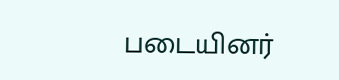படையினர்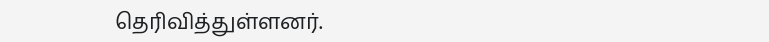தெரிவித்துள்ளனர்.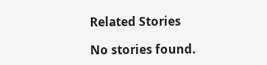Related Stories

No stories found.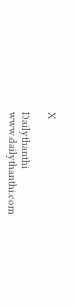X

Dailythanthi
www.dailythanthi.com